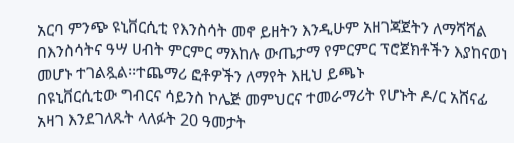አርባ ምንጭ ዩኒቨርሲቲ የእንስሳት መኖ ይዘትን እንዲሁም አዘገጃጀትን ለማሻሻል በእንስሳትና ዓሣ ሀብት ምርምር ማእከሉ ውጤታማ የምርምር ፕሮጀክቶችን እያከናወነ መሆኑ ተገልጿል፡፡ተጨማሪ ፎቶዎችን ለማየት እዚህ ይጫኑ
በዩኒቨርሲቲው ግብርና ሳይንስ ኮሌጅ መምህርና ተመራማሪት የሆኑት ዶ/ር አሸናፊ አዛገ እንደገለጹት ላለፉት 20 ዓመታት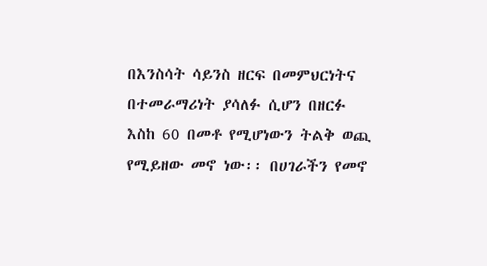በእንስሳት ሳይንስ ዘርፍ በመምህርነትና በተመራማሪነት ያሳለፉ ሲሆን በዘርፉ እስከ 60 በመቶ የሚሆነውን ትልቅ ወጪ የሚይዘው መኖ ነው፡፡ በሀገራችን የመኖ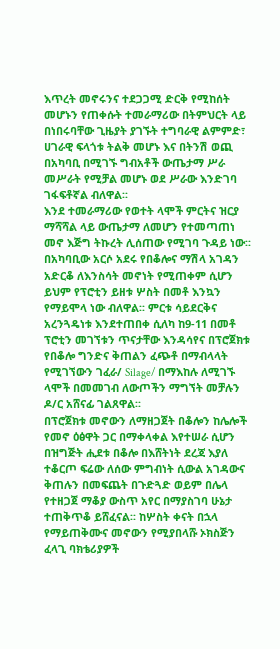እጥረት መኖሩንና ተደጋጋሚ ድርቅ የሚከሰት መሆኑን የጠቀሱት ተመራማሪው በትምህርት ላይ በነበሩባቸው ጊዜያት ያገኙት ተግባራዊ ልምምድ፣ ሀገራዊ ፍላጎቱ ትልቅ መሆኑ እና በትንሽ ወጪ በአካባቢ በሚገኙ ግብአቶች ውጤታማ ሥራ መሥራት የሚቻል መሆኑ ወደ ሥራው እንድገባ ገፋፍቶኛል ብለዋል፡፡
እንደ ተመራማሪው የወተት ላሞች ምርትና ዝርያ ማሻሻል ላይ ውጤታማ ለመሆን የተመጣጠነ መኖ እጅግ ትኩረት ሊሰጠው የሚገባ ጉዳይ ነው፡፡ በአካባቢው አርሶ አደሩ የበቆሎና ማሽላ አገዳን አድርቆ ለእንስሳት መኖነት የሚጠቀም ሲሆን ይህም የፕሮቲን ይዘቱ ሦስት በመቶ እንኳን የማይሞላ ነው ብለዋል፡፡ ምርቱ ሳይደርቅና አረንጓዴነቱ እንደተጠበቀ ሲለካ ከ9-11 በመቶ ፕሮቲን መገኘቱን ጥናታቸው እንዳሳየና በፕሮጀክቱ የበቆሎ ግንድና ቅጠልን ፈጭቶ በማብላላት የሚገኘውን ገፈራ/ Silage/ በማእከሉ ለሚገኙ ላሞች በመመገብ ለውጦችን ማግኘት መቻሉን ዶ/ር አሸናፊ ገልጸዋል፡፡
በፕሮጀክቱ መኖውን ለማዘጋጀት በቆሎን ከሌሎች የመኖ ዕፅዋት ጋር በማቀላቀል እየተሠራ ሲሆን በዝግጅት ሒደቱ በቆሎ በእሸትነት ደረጃ እያለ ተቆርጦ ፍሬው ለሰው ምግብነት ሲውል አገዳውና ቅጠሉን በመፍጨት በጉድጓድ ወይም በሌላ የተዘጋጀ ማቆያ ውስጥ አየር በማያስገባ ሁኔታ ተጠቅጥቆ ይሸፈናል፡፡ ከሦስት ቀናት በኋላ የማይጠቅሙና መኖውን የሚያበላሹ ኦክስጅን ፈላጊ ባክቴሪያዎች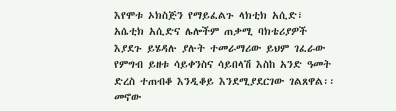እየሞቱ ኦክስጅን የማይፈልጉ ላክቲክ አሲድ፣ አሴቲክ አሲድና ሌሎችም ጠቃሚ ባክቴሪያዎች እያደጉ ይሄዳሉ ያሉት ተመራማሪው ይህም ገፈራው የምግብ ይዘቱ ሳይቀንስና ሳይበላሽ እስከ አንድ ዓመት ድረስ ተጠብቆ እንዲቆይ እንደሚያደርገው ገልጸዋል፡፡ መኖው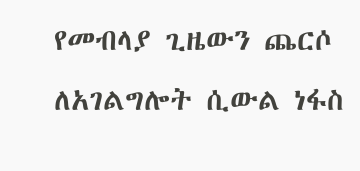የመብላያ ጊዜውን ጨርሶ ለአገልግሎት ሲውል ነፋስ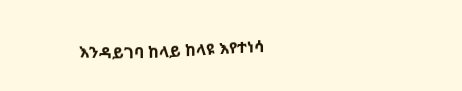እንዳይገባ ከላይ ከላዩ እየተነሳ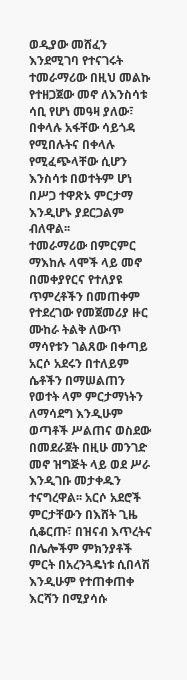ወዲያው መሸፈን እንደሚገባ የተናገሩት ተመራማሪው በዚህ መልኩ የተዘጋጀው መኖ ለእንስሳቱ ሳቢ የሆነ መዓዛ ያለው፣ በቀላሉ አፋቸው ሳይጎዳ የሚበሉትና በቀላሉ የሚፈጭላቸው ሲሆን እንስሳቱ በወተትም ሆነ በሥጋ ተዋጽኦ ምርታማ እንዲሆኑ ያደርጋልም ብለዋል፡፡
ተመራማሪው በምርምር ማእከሉ ላሞች ላይ መኖ በመቀያየርና የተለያዩ ጥምረቶችን በመጠቀም የተደረገው የመጀመሪያ ዙር ሙከራ ትልቅ ለውጥ ማሳየቱን ገልጸው በቀጣይ አርሶ አደሩን በተለይም ሴቶችን በማሠልጠን የወተት ላም ምርታማነትን ለማሳደግ እንዲሁም ወጣቶች ሥልጠና ወስደው በመደራጀት በዚሁ መንገድ መኖ ዝግጅት ላይ ወደ ሥራ እንዲገቡ መታቀዱን ተናግረዋል፡፡ አርሶ አደሮች ምርታቸውን በእሸት ጊዜ ሲቆርጡ፣ በዝናብ እጥረትና በሌሎችም ምክንያቶች ምርት በአረንጓዴነቱ ሲበላሽ እንዲሁም የተጠቀጠቀ እርሻን በሚያሳሱ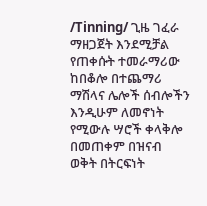/Tinning/ ጊዜ ገፈራ ማዘጋጀት እንደሚቻል የጠቀሱት ተመራማሪው ከበቆሎ በተጨማሪ ማሽላና ሌሎች ሰብሎችን እንዲሁም ለመኖነት የሚውሉ ሣሮች ቀላቅሎ በመጠቀም በዝናብ ወቅት በትርፍነት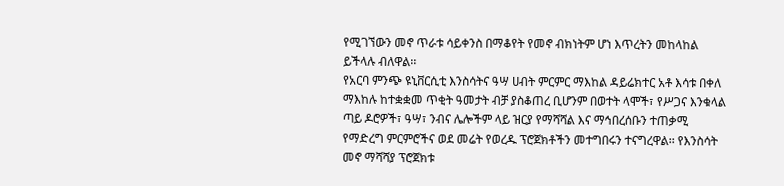የሚገኘውን መኖ ጥራቱ ሳይቀንስ በማቆየት የመኖ ብክነትም ሆነ እጥረትን መከላከል ይችላሉ ብለዋል፡፡
የአርባ ምንጭ ዩኒቨርሲቲ እንስሳትና ዓሣ ሀብት ምርምር ማእከል ዳይሬክተር አቶ እሳቱ በቀለ ማእከሉ ከተቋቋመ ጥቂት ዓመታት ብቻ ያስቆጠረ ቢሆንም በወተት ላሞች፣ የሥጋና እንቁላል ጣይ ዶሮዎች፣ ዓሣ፣ ንብና ሌሎችም ላይ ዝርያ የማሻሻል እና ማኅበረሰቡን ተጠቃሚ የማድረግ ምርምሮችና ወደ መሬት የወረዱ ፕሮጀክቶችን መተግበሩን ተናግረዋል፡፡ የእንስሳት መኖ ማሻሻያ ፕሮጀክቱ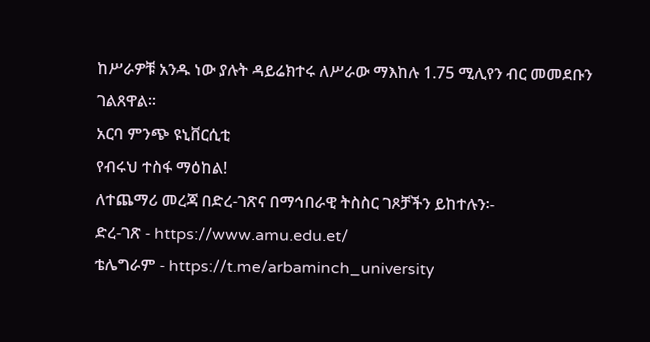ከሥራዎቹ አንዱ ነው ያሉት ዳይሬክተሩ ለሥራው ማእከሉ 1.75 ሚሊየን ብር መመደቡን ገልጸዋል፡፡
አርባ ምንጭ ዩኒቨርሲቲ
የብሩህ ተስፋ ማዕከል!
ለተጨማሪ መረጃ በድረ-ገጽና በማኅበራዊ ትስስር ገጾቻችን ይከተሉን፡-
ድረ-ገጽ - https://www.amu.edu.et/
ቴሌግራም - https://t.me/arbaminch_university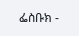ፌስቡክ -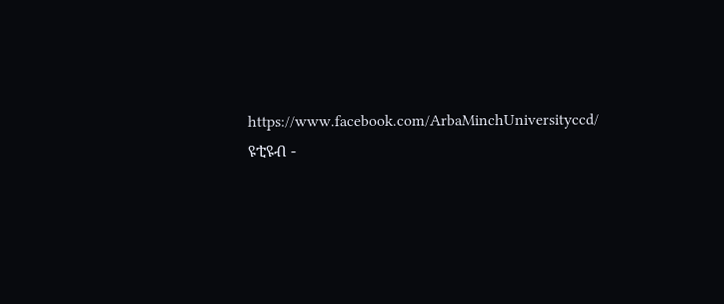https://www.facebook.com/ArbaMinchUniversityccd/
ዩቲዩብ -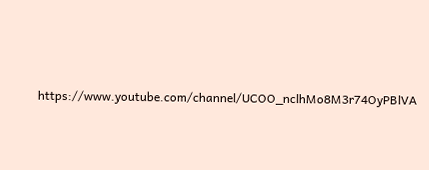https://www.youtube.com/channel/UCOO_nclhMo8M3r74OyPBlVA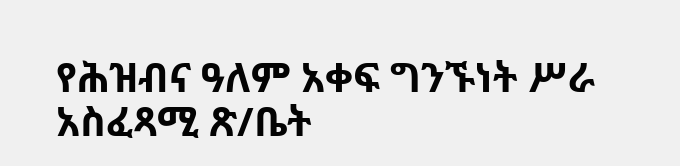የሕዝብና ዓለም አቀፍ ግንኙነት ሥራ አስፈጻሚ ጽ/ቤት